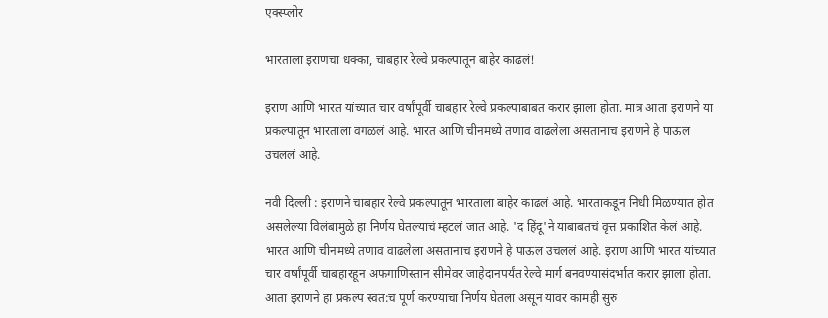एक्स्प्लोर

भारताला इराणचा धक्का, चाबहार रेल्वे प्रकल्पातून बाहेर काढलं!

इराण आणि भारत यांच्यात चार वर्षांपूर्वी चाबहार रेल्वे प्रकल्पाबाबत करार झाला होता. मात्र आता इराणने या प्रकल्पातून भारताला वगळलं आहे. भारत आणि चीनमध्ये तणाव वाढलेला असतानाच इराणने हे पाऊल उचललं आहे.

नवी दिल्ली : इराणने चाबहार रेल्वे प्रकल्पातून भारताला बाहेर काढलं आहे. भारताकडून निधी मिळण्यात होत असलेल्या विलंबामुळे हा निर्णय घेतल्याचं म्हटलं जात आहे. 'द हिंदू'ने याबाबतचं वृत्त प्रकाशित केलं आहे. भारत आणि चीनमध्ये तणाव वाढलेला असतानाच इराणने हे पाऊल उचललं आहे. इराण आणि भारत यांच्यात चार वर्षांपूर्वी चाबहारहून अफगाणिस्तान सीमेवर जाहेदानपर्यंत रेल्वे मार्ग बनवण्यासंदर्भात करार झाला होता. आता इराणने हा प्रकल्प स्वत:च पूर्ण करण्याचा निर्णय घेतला असून यावर कामही सुरु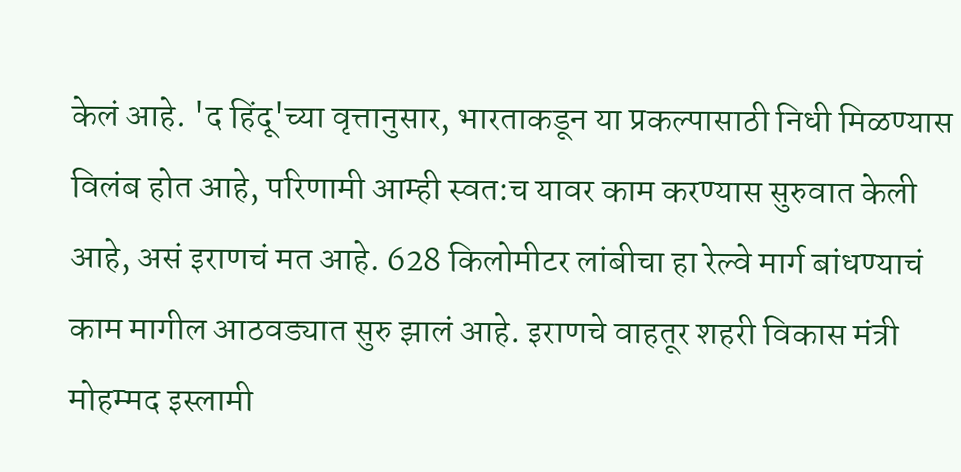केलं आहे. 'द हिंदू'च्या वृत्तानुसार, भारताकडून या प्रकल्पासाठी निधी मिळण्यास विलंब होत आहे, परिणामी आम्ही स्वत:च यावर काम करण्यास सुरुवात केली आहे, असं इराणचं मत आहे. 628 किलोमीटर लांबीचा हा रेल्वे मार्ग बांधण्याचं काम मागील आठवड्यात सुरु झालं आहे. इराणचे वाहतूर शहरी विकास मंत्री मोहम्मद इस्लामी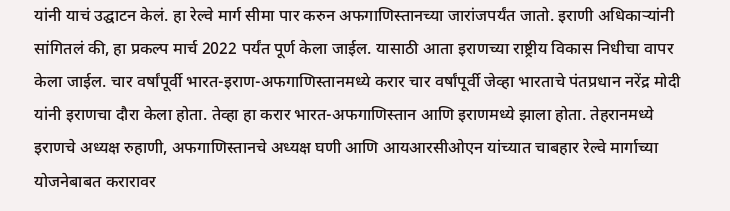यांनी याचं उद्घाटन केलं. हा रेल्वे मार्ग सीमा पार करुन अफगाणिस्तानच्या जारांजपर्यंत जातो. इराणी अधिकाऱ्यांनी सांगितलं की, हा प्रकल्प मार्च 2022 पर्यंत पूर्ण केला जाईल. यासाठी आता इराणच्या राष्ट्रीय विकास निधीचा वापर केला जाईल. चार वर्षांपूर्वी भारत-इराण-अफगाणिस्तानमध्ये करार चार वर्षांपूर्वी जेव्हा भारताचे पंतप्रधान नरेंद्र मोदी यांनी इराणचा दौरा केला होता. तेव्हा हा करार भारत-अफगाणिस्तान आणि इराणमध्ये झाला होता. तेहरानमध्ये इराणचे अध्यक्ष रुहाणी, अफगाणिस्तानचे अध्यक्ष घणी आणि आयआरसीओएन यांच्यात चाबहार रेल्वे मार्गाच्या योजनेबाबत करारावर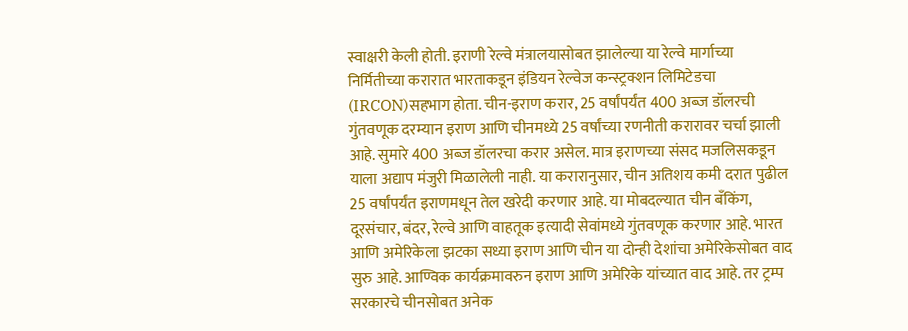स्वाक्षरी केली होती. इराणी रेल्वे मंत्रालयासोबत झालेल्या या रेल्वे मार्गाच्या निर्मितीच्या करारात भारताकडून इंडियन रेल्वेज कन्स्ट्रक्शन लिमिटेडचा (IRCON)सहभाग होता. चीन-इराण करार, 25 वर्षांपर्यंत 400 अब्ज डॉलरची गुंतवणूक दरम्यान इराण आणि चीनमध्ये 25 वर्षांच्या रणनीती करारावर चर्चा झाली आहे. सुमारे 400 अब्ज डॉलरचा करार असेल. मात्र इराणच्या संसद मजलिसकडून याला अद्याप मंजुरी मिळालेली नाही. या करारानुसार, चीन अतिशय कमी दरात पुढील 25 वर्षांपर्यंत इराणमधून तेल खरेदी करणार आहे. या मोबदल्यात चीन बँकिंग, दूरसंचार, बंदर, रेल्वे आणि वाहतूक इत्यादी सेवांमध्ये गुंतवणूक करणार आहे. भारत आणि अमेरिकेला झटका सध्या इराण आणि चीन या दोन्ही देशांचा अमेरिकेसोबत वाद सुरु आहे. आण्विक कार्यक्रमावरुन इराण आणि अमेरिके यांच्यात वाद आहे. तर ट्रम्प सरकारचे चीनसोबत अनेक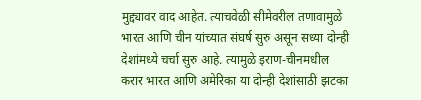मुद्द्यावर वाद आहेत. त्याचवेळी सीमेवरील तणावामुळे भारत आणि चीन यांच्यात संघर्ष सुरु असून सध्या दोन्ही देशांमध्ये चर्चा सुरु आहे. त्यामुळे इराण-चीनमधील करार भारत आणि अमेरिका या दोन्ही देशांसाठी झटका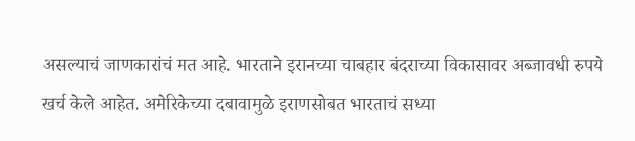असल्याचं जाणकारांचं मत आहे. भारताने इरानच्या चाबहार बंदराच्या विकासावर अब्जावधी रुपये खर्च केले आहेत. अमेरिकेच्या दबावामुळे इराणसोबत भारताचं सध्या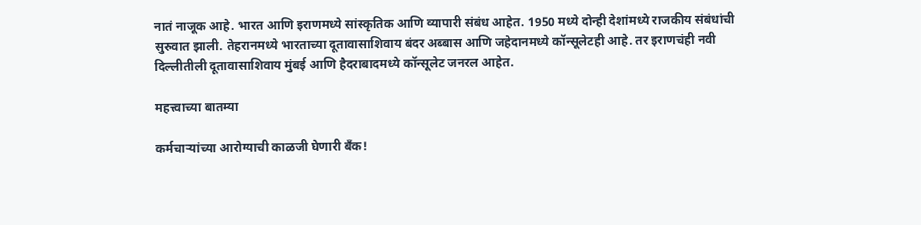नातं नाजूक आहे. भारत आणि इराणमध्ये सांस्कृतिक आणि व्यापारी संबंध आहेत. 1950 मध्ये दोन्ही देशांमध्ये राजकीय संबंधांची सुरुवात झाली. तेहरानमध्ये भारताच्या दूतावासाशिवाय बंदर अब्बास आणि जहेदानमध्ये कॉन्सूलेटही आहे. तर इराणचंही नवी दिल्लीतीली दूतावासाशिवाय मुंबई आणि हैदराबादमध्ये कॉन्सूलेट जनरल आहेत.

महत्त्वाच्या बातम्या

कर्मचाऱ्यांच्या आरोग्याची काळजी घेणारी बँक!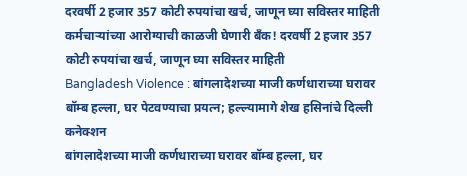दरवर्षी 2 हजार 357 कोटी रुपयांचा खर्च, जाणून घ्या सविस्तर माहिती
कर्मचाऱ्यांच्या आरोग्याची काळजी घेणारी बँक! दरवर्षी 2 हजार 357 कोटी रुपयांचा खर्च, जाणून घ्या सविस्तर माहिती
Bangladesh Violence : बांगलादेशच्या माजी कर्णधाराच्या घरावर बॉम्ब हल्ला, घर पेटवण्याचा प्रयत्न; हल्ल्यामागे शेख हसिनांचे दिल्ली कनेक्शन
बांगलादेशच्या माजी कर्णधाराच्या घरावर बॉम्ब हल्ला, घर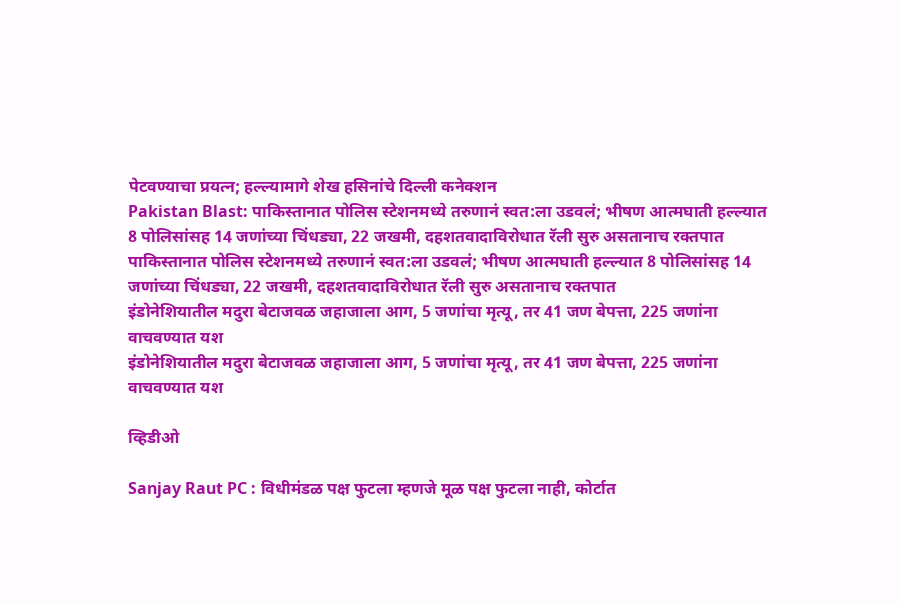पेटवण्याचा प्रयत्न; हल्ल्यामागे शेख हसिनांचे दिल्ली कनेक्शन
Pakistan Blast: पाकिस्तानात पोलिस स्टेशनमध्ये तरुणानं स्वत:ला उडवलं; भीषण आत्मघाती हल्ल्यात 8 पोलिसांसह 14 जणांच्या चिंधड्या, 22 जखमी, दहशतवादाविरोधात रॅली सुरु असतानाच रक्तपात
पाकिस्तानात पोलिस स्टेशनमध्ये तरुणानं स्वत:ला उडवलं; भीषण आत्मघाती हल्ल्यात 8 पोलिसांसह 14 जणांच्या चिंधड्या, 22 जखमी, दहशतवादाविरोधात रॅली सुरु असतानाच रक्तपात
इंडोनेशियातील मदुरा बेटाजवळ जहाजाला आग, 5 जणांचा मृत्यू, तर 41 जण बेपत्ता, 225 जणांना वाचवण्यात यश
इंडोनेशियातील मदुरा बेटाजवळ जहाजाला आग, 5 जणांचा मृत्यू, तर 41 जण बेपत्ता, 225 जणांना वाचवण्यात यश

व्हिडीओ

Sanjay Raut PC : विधीमंडळ पक्ष फुटला म्हणजे मूळ पक्ष फुटला नाही, कोर्टात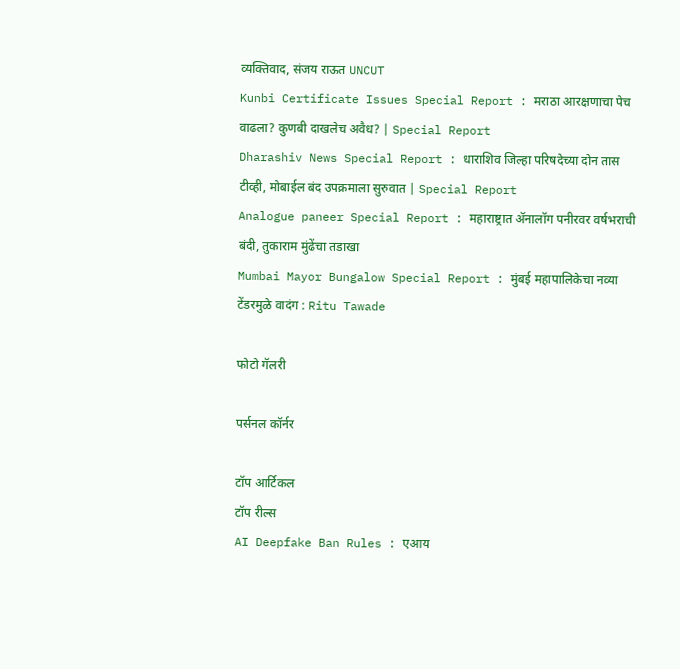व्यक्तिवाद, संजय राऊत UNCUT
Kunbi Certificate Issues Special Report : मराठा आरक्षणाचा पेच वाढला? कुणबी दाखलेच अवैध? | Special Report
Dharashiv News Special Report : धाराशिव जिल्हा परिषदेच्या दोन तास टीव्ही, मोबाईल बंद उपक्रमाला सुरुवात | Special Report
Analogue paneer Special Report : महाराष्ट्रात ॲनालॉग पनीरवर वर्षभराची बंदी, तुकाराम मुंढेंचा तडाखा
Mumbai Mayor Bungalow Special Report : मुंबई महापालिकेचा नव्या टेंडरमुळे वादंग : Ritu Tawade

फोटो गॅलरी

पर्सनल कॉर्नर

टॉप आर्टिकल
टॉप रील्स
AI Deepfake Ban Rules : एआय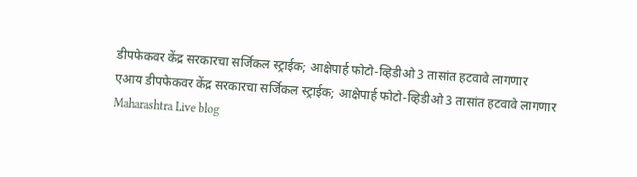डीपफेकवर केंद्र सरकारचा सर्जिकल स्ट्राईक; आक्षेपार्ह फोटो-व्हिडीओ 3 तासांत हटवावे लागणार
एआय डीपफेकवर केंद्र सरकारचा सर्जिकल स्ट्राईक; आक्षेपार्ह फोटो-व्हिडीओ 3 तासांत हटवावे लागणार
Maharashtra Live blog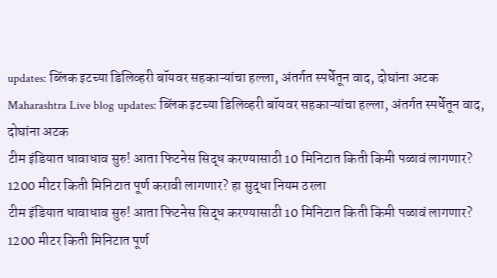updates: ब्लिंक इटच्या डिलिव्हरी बॉयवर सहकाऱ्यांचा हल्ला, अंतर्गत स्पर्धेतून वाद, दोघांना अटक
Maharashtra Live blog updates: ब्लिंक इटच्या डिलिव्हरी बॉयवर सहकाऱ्यांचा हल्ला, अंतर्गत स्पर्धेतून वाद, दोघांना अटक
टीम इंडियात धावाधाव सुरु! आता फिटनेस सिद्ध करण्यासाठी 10 मिनिटात किती किमी पळावं लागणार? 1200 मीटर किती मिनिटात पूर्ण करावी लागणार? हा सुद्धा नियम ठरला
टीम इंडियात धावाधाव सुरु! आता फिटनेस सिद्ध करण्यासाठी 10 मिनिटात किती किमी पळावं लागणार? 1200 मीटर किती मिनिटात पूर्ण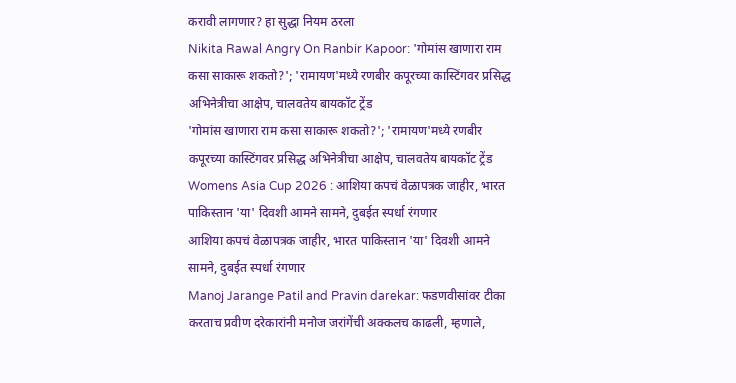करावी लागणार? हा सुद्धा नियम ठरला
Nikita Rawal Angry On Ranbir Kapoor: 'गोमांस खाणारा राम कसा साकारू शकतो?'; 'रामायण'मध्ये रणबीर कपूरच्या कास्टिंगवर प्रसिद्ध अभिनेत्रीचा आक्षेप, चालवतेय बायकॉट ट्रेंड
'गोमांस खाणारा राम कसा साकारू शकतो?'; 'रामायण'मध्ये रणबीर कपूरच्या कास्टिंगवर प्रसिद्ध अभिनेत्रीचा आक्षेप, चालवतेय बायकॉट ट्रेंड
Womens Asia Cup 2026 : आशिया कपचं वेळापत्रक जाहीर, भारत पाकिस्तान 'या' दिवशी आमने सामने, दुबईत स्पर्धा रंगणार
आशिया कपचं वेळापत्रक जाहीर, भारत पाकिस्तान 'या' दिवशी आमने सामने, दुबईत स्पर्धा रंगणार
Manoj Jarange Patil and Pravin darekar: फडणवीसांवर टीका करताच प्रवीण दरेकारांनी मनोज जरांगेंची अक्कलच काढली, म्हणाले,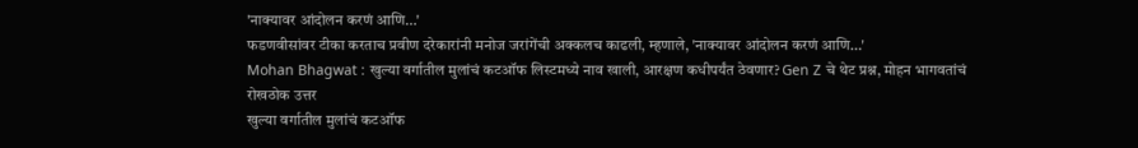'नाक्यावर आंदोलन करणं आणि...'
फडणवीसांवर टीका करताच प्रवीण दरेकारांनी मनोज जरांगेंची अक्कलच काढली, म्हणाले, 'नाक्यावर आंदोलन करणं आणि...'
Mohan Bhagwat : खुल्या वर्गातील मुलांचं कटऑफ लिस्टमध्ये नाव खाली, आरक्षण कधीपर्यंत ठेवणार? Gen Z चे थेट प्रश्न, मोहन भागवतांचं रोखठोक उत्तर
खुल्या वर्गातील मुलांचं कटऑफ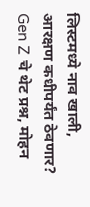लिस्टमध्ये नाव खाली, आरक्षण कधीपर्यंत ठेवणार? Gen Z चे थेट प्रश्न, मोहन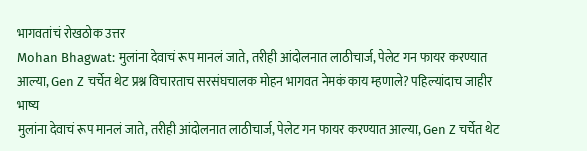भागवतांचं रोखठोक उत्तर
Mohan Bhagwat: मुलांना देवाचं रूप मानलं जाते, तरीही आंदोलनात लाठीचार्ज, पेलेट गन फायर करण्यात आल्या, Gen Z चर्चेत थेट प्रश्न विचारताच सरसंघचालक मोहन भागवत नेमकं काय म्हणाले? पहिल्यांदाच जाहीर भाष्य
मुलांना देवाचं रूप मानलं जाते, तरीही आंदोलनात लाठीचार्ज, पेलेट गन फायर करण्यात आल्या, Gen Z चर्चेत थेट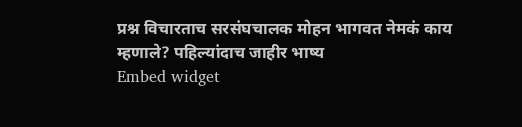प्रश्न विचारताच सरसंघचालक मोहन भागवत नेमकं काय म्हणाले? पहिल्यांदाच जाहीर भाष्य
Embed widget